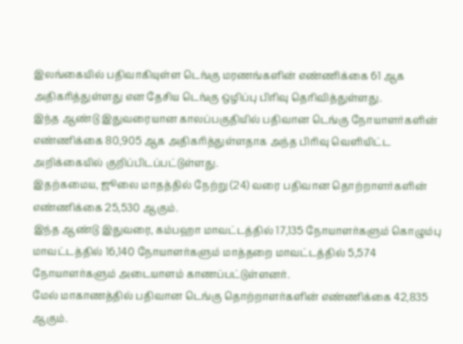இலங்கையில் பதிவாகியுள்ள டெங்கு மரணங்களின் எண்ணிக்கை 61 ஆக அதிகரித்துள்ளது என தேசிய டெங்கு ஒழிப்பு பிரிவு தெரிவித்துள்ளது.
இந்த ஆண்டு இதுவரையான காலப்பகுதியில் பதிவான டெங்கு நோயாளர்களின் எண்ணிக்கை 80,905 ஆக அதிகரித்துள்ளதாக அந்த பிரிவு வெளியிட்ட அறிக்கையில் குறிப்பிடப்பட்டுள்ளது.
இதற்கமைய, ஜூலை மாதத்தில் நேற்று (24) வரை பதிவான தொற்றாளர்களின் எண்ணிக்கை 25,530 ஆகும்.
இந்த ஆண்டு இதுவரை, கம்பஹா மாவட்டத்தில் 17,135 நோயாளர்களும் கொழும்பு மாவட்டத்தில் 16,140 நோயாளர்களும் மாத்தறை மாவட்டத்தில் 5,574 நோயாளர்களும் அடையாளம் காணப்பட்டுள்ளனர்.
மேல் மாகாணத்தில் பதிவான டெங்கு தொற்றாளர்களின் எண்ணிக்கை 42,835 ஆகும்.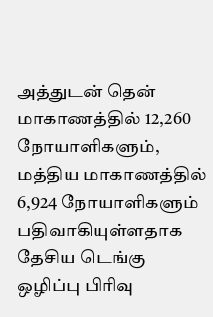அத்துடன் தென் மாகாணத்தில் 12,260 நோயாளிகளும், மத்திய மாகாணத்தில் 6,924 நோயாளிகளும் பதிவாகியுள்ளதாக தேசிய டெங்கு ஒழிப்பு பிரிவு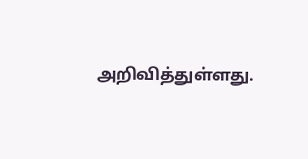அறிவித்துள்ளது.